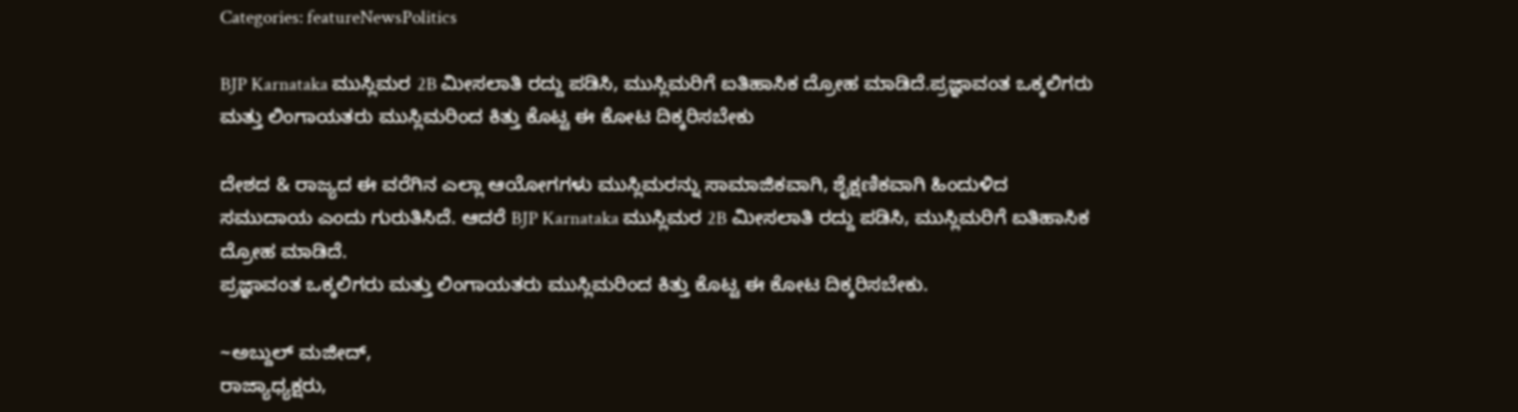Categories: featureNewsPolitics

BJP Karnataka ಮುಸ್ಲಿಮರ 2B ಮೀಸಲಾತಿ ರದ್ದು ಪಡಿಸಿ, ಮುಸ್ಲಿಮರಿಗೆ ಐತಿಹಾಸಿಕ ದ್ರೋಹ ಮಾಡಿದೆ.ಪ್ರಜ್ಞಾವಂತ ಒಕ್ಕಲಿಗರು ಮತ್ತು ಲಿಂಗಾಯತರು ಮುಸ್ಲಿಮರಿಂದ ಕಿತ್ತು ಕೊಟ್ಟ ಈ ಕೋಟ ದಿಕ್ಕರಿಸಬೇಕು

ದೇಶದ & ರಾಜ್ಯದ ಈ ವರೆಗಿನ ಎಲ್ಲಾ ಆಯೋಗಗಳು ಮುಸ್ಲಿಮರನ್ನು ಸಾಮಾಜಿಕವಾಗಿ, ಶೈಕ್ಷಣಿಕವಾಗಿ ಹಿಂದುಳಿದ ಸಮುದಾಯ ಎಂದು ಗುರುತಿಸಿದೆ. ಆದರೆ BJP Karnataka ಮುಸ್ಲಿಮರ 2B ಮೀಸಲಾತಿ ರದ್ದು ಪಡಿಸಿ, ಮುಸ್ಲಿಮರಿಗೆ ಐತಿಹಾಸಿಕ ದ್ರೋಹ ಮಾಡಿದೆ.
ಪ್ರಜ್ಞಾವಂತ ಒಕ್ಕಲಿಗರು ಮತ್ತು ಲಿಂಗಾಯತರು ಮುಸ್ಲಿಮರಿಂದ ಕಿತ್ತು ಕೊಟ್ಟ ಈ ಕೋಟ ದಿಕ್ಕರಿಸಬೇಕು.

~ಅಬ್ದುಲ್ ಮಜೀದ್,
ರಾಜ್ಯಾಧ್ಯಕ್ಷರು,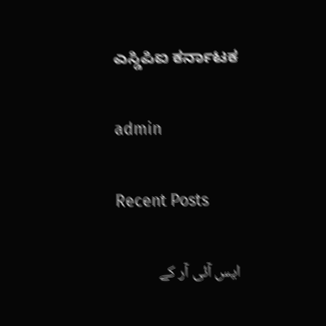ಎಸ್ಡಿಪಿಐ ಕರ್ನಾಟಕ

admin

Recent Posts

ایس آئی آر کے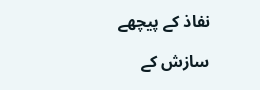نفاذ کے پیچھے

سازش کے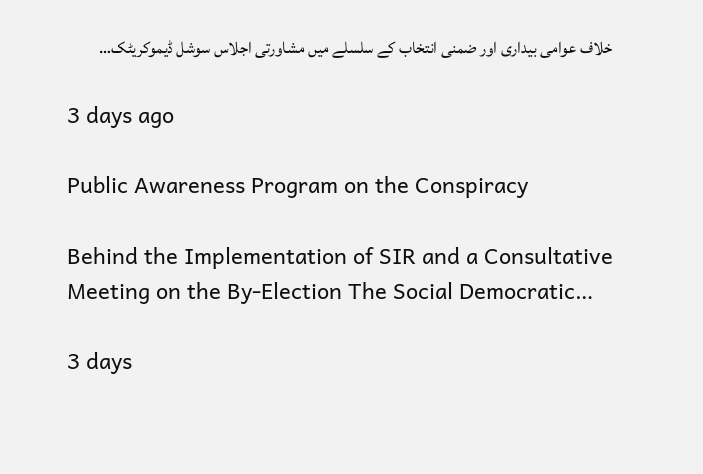خلاف عوامی بیداری اور ضمنی انتخاب کے سلسلے میں مشاورتی اجلاس سوشل ڈیموکریٹک…

3 days ago

Public Awareness Program on the Conspiracy

Behind the Implementation of SIR and a Consultative Meeting on the By-Election The Social Democratic…

3 days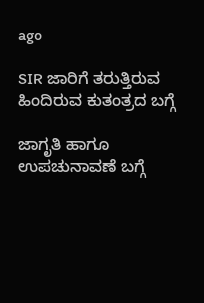ago

SIR ಜಾರಿಗೆ ತರುತ್ತಿರುವ ಹಿಂದಿರುವ ಕುತಂತ್ರದ ಬಗ್ಗೆ

ಜಾಗೃತಿ ಹಾಗೂ ಉಪಚುನಾವಣೆ ಬಗ್ಗೆ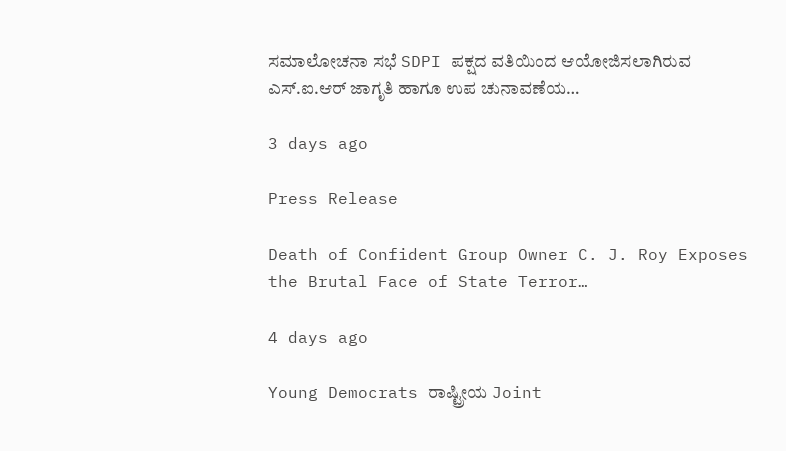ಸಮಾಲೋಚನಾ ಸಭೆ SDPI ಪಕ್ಷದ ವತಿಯಿಂದ ಆಯೋಜಿಸಲಾಗಿರುವ ಎಸ್.ಐ.ಆರ್ ಜಾಗೃತಿ ಹಾಗೂ ಉಪ ಚುನಾವಣೆಯ…

3 days ago

Press Release

Death of Confident Group Owner C. J. Roy Exposes the Brutal Face of State Terror…

4 days ago

Young Democrats ರಾಷ್ಟ್ರೀಯ Joint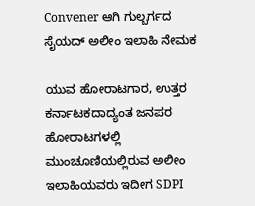Convener ಆಗಿ ಗುಲ್ಬರ್ಗದ ಸೈಯದ್ ಅಲೀಂ ಇಲಾಹಿ ನೇಮಕ

ಯುವ ಹೋರಾಟಗಾರ, ಉತ್ತರ ಕರ್ನಾಟಕದಾದ್ಯಂತ ಜನಪರ ಹೋರಾಟಗಳಲ್ಲಿ ಮುಂಚೂಣಿಯಲ್ಲಿರುವ ಅಲೀಂ ಇಲಾಹಿಯವರು ಇದೀಗ SDPI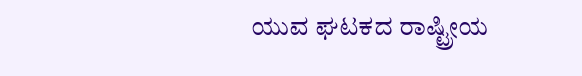ಯುವ ಘಟಕದ ರಾಷ್ಟ್ರೀಯ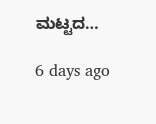ಮಟ್ಟದ…

6 days ago